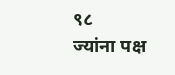९८
ज्यांना पक्ष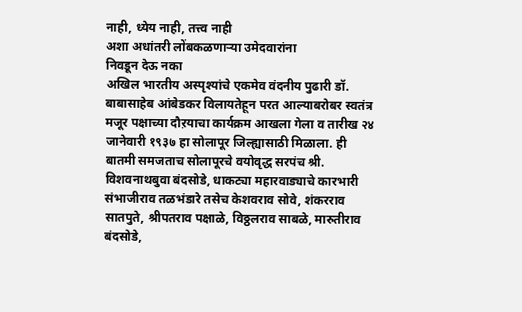नाही, ध्येय नाही, तत्त्व नाही
अशा अधांतरी लोंबकळणाऱ्या उमेदवारांना
निवडून देऊ नका
अखिल भारतीय अस्पृश्यांचे एकमेव वंदनीय पुढारी डॉ. बाबासाहेब आंबेडकर विलायतेहून परत आल्याबरोबर स्वतंत्र मजूर पक्षाच्या दौऱयाचा कार्यक्रम आखला गेला व तारीख २४ जानेवारी १९३७ हा सोलापूर जिल्ह्यासाठी मिळाला. ही बातमी समजताच सोलापूरचे वयोवृद्ध सरपंच श्री. विशवनाथबुवा बंदसोडे, धाकट्या महारवाड्याचे कारभारी संभाजीराव तळभंडारे तसेच केशवराव सोवे, शंकरराव सातपुते, श्रीपतराव पक्षाळे, विठ्ठलराव साबळे, मारुतीराव बंदसोडे,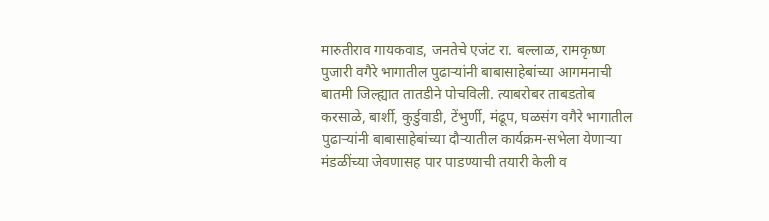मारुतीराव गायकवाड, जनतेचे एजंट रा. बल्लाळ, रामकृष्ण पुजारी वगैरे भागातील पुढाऱ्यांनी बाबासाहेबांच्या आगमनाची बातमी जिल्ह्यात तातडीने पोचविली. त्याबरोबर ताबडतोब करसाळे, बार्शी, कुर्डुवाडी, टेंभुर्णी, मंढूप, घळसंग वगैरे भागातील पुढाऱ्यांनी बाबासाहेबांच्या दौऱ्यातील कार्यक्रम-सभेला येणाऱ्या मंडळींच्या जेवणासह पार पाडण्याची तयारी केली व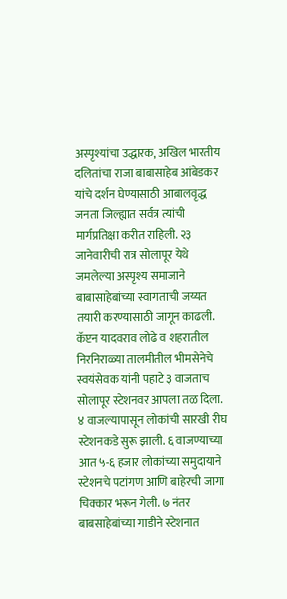अस्पृश्यांचा उद्धारक, अखिल भारतीय दलितांचा राजा बाबासाहेब आंबेडकर यांचे दर्शन घेण्यासाठी आबालवृद्ध जनता जिल्ह्यात सर्वत्र त्यांची मार्गप्रतिक्षा करीत राहिली. २३ जानेवारीची रात्र सोलापूर येथे जमलेल्या अस्पृश्य समाजाने बाबासाहेबांच्या स्वागताची जय्यत तयारी करण्यासाठी जागून काढली. कॅप्टन यादवराव लोढे व शहरातील निरनिराळ्या तालमीतील भीमसेनेचे स्वयंसेवक यांनी पहाटे ३ वाजताच सोलापूर स्टेशनवर आपला तळ दिला. ४ वाजल्यापासून लोकांची सारखी रीघ स्टेशनकडे सुरू झाली. ६ वाजण्याच्या आत ५-६ हजार लोकांच्या समुदायाने स्टेशनचे पटांगण आणि बाहेरची जागा चिक्कार भरून गेली. ७ नंतर बाबसाहेबांच्या गाडीने स्टेशनात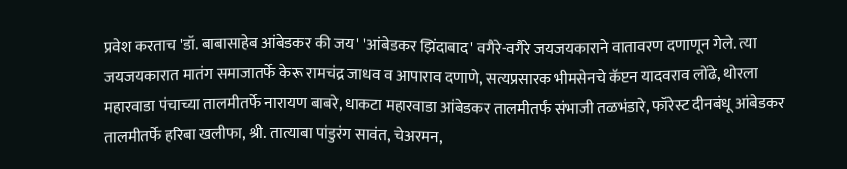प्रवेश करताच 'डॉ. बाबासाहेब आंबेडकर की जय' 'आंबेडकर झिंदाबाद' वगैरे-वगैरे जयजयकाराने वातावरण दणाणून गेले. त्या जयजयकारात मातंग समाजातर्फे केरू रामचंद्र जाधव व आपाराव दणाणे, सत्यप्रसारक भीमसेनचे कॅप्टन यादवराव लोंढे, थोरला महारवाडा पंचाच्या तालमीतर्फे नारायण बाबरे, धाकटा महारवाडा आंबेडकर तालमीतर्फं संभाजी तळभंडारे, फॉरेस्ट दीनबंधू आंबेडकर तालमीतर्फे हरिबा खलीफा, श्री. तात्याबा पांडुरंग सावंत, चेअरमन,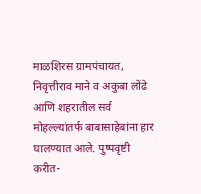माळशिरस ग्रामपंचायत, निवृत्तीराव माने व अकुबा लोंढे आणि शहरातील सर्व मोहल्ल्यांतर्फ बाबासाहेबांना हार घालण्यात आले. पुष्पवृष्टी करीत-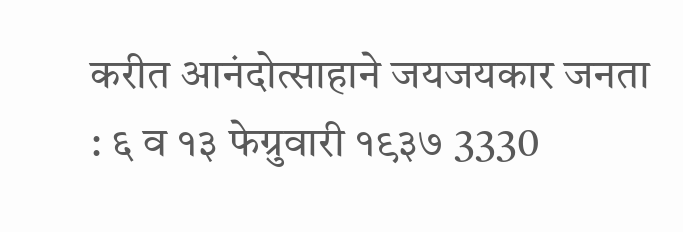करीत आनंदोत्साहाने जयजयकार जनता : ६ व १३ फेग्रुवारी १९३७ 3330